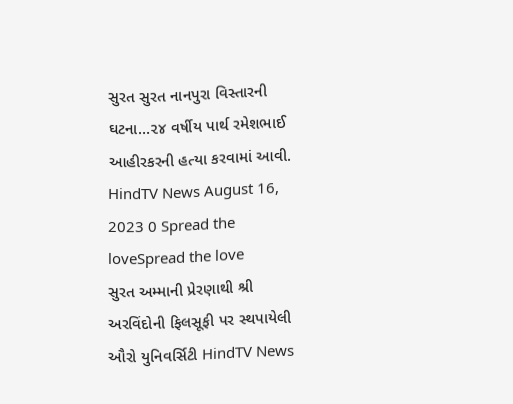સુરત સુરત નાનપુરા વિસ્તારની ઘટના…૨૪ વર્ષીય પાર્થ રમેશભાઈ આહીરકરની હત્યા કરવામાં આવી. HindTV News August 16, 2023 0 Spread the loveSpread the love
સુરત અમ્માની પ્રેરણાથી શ્રી અરવિંદોની ફિલસૂફી પર સ્થપાયેલી ઔરો યુનિવર્સિટી HindTV News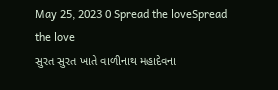May 25, 2023 0 Spread the loveSpread the love
સુરત સુરત ખાતે વાળીનાથ મહાદેવના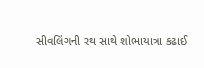સીવલિંગની રથ સાથે શોભાયાત્રા કઢાઈ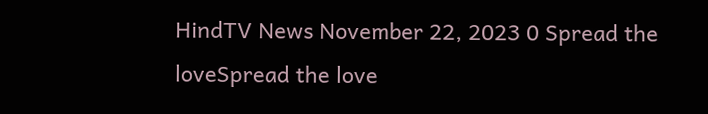HindTV News November 22, 2023 0 Spread the loveSpread the love